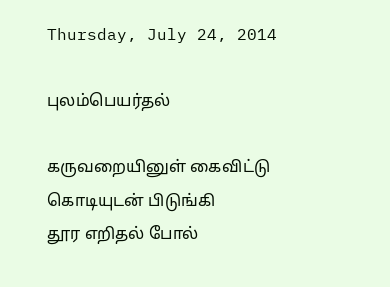Thursday, July 24, 2014

புலம்பெயர்தல்

கருவறையினுள் கைவிட்டு
கொடியுடன் பிடுங்கி
தூர எறிதல் போல்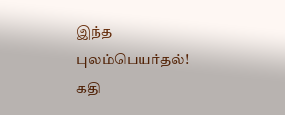இந்த புலம்பெயர்தல்!
கதி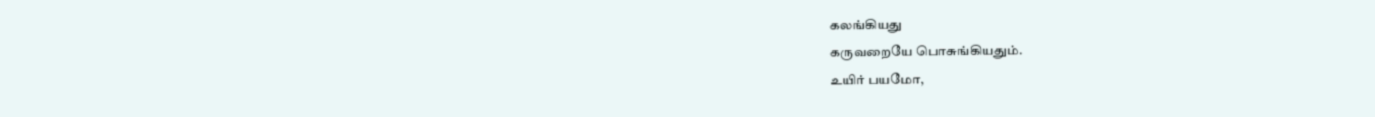கலங்கியது
கருவறையே பொசுங்கியதும்.
உயிர் பயமோ,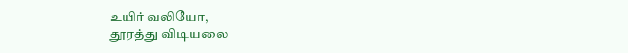உயிர் வலியோ,
தூரத்து விடியலை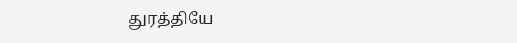துரத்தியே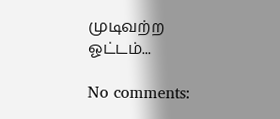முடிவற்ற  ஓட்டம்...

No comments: